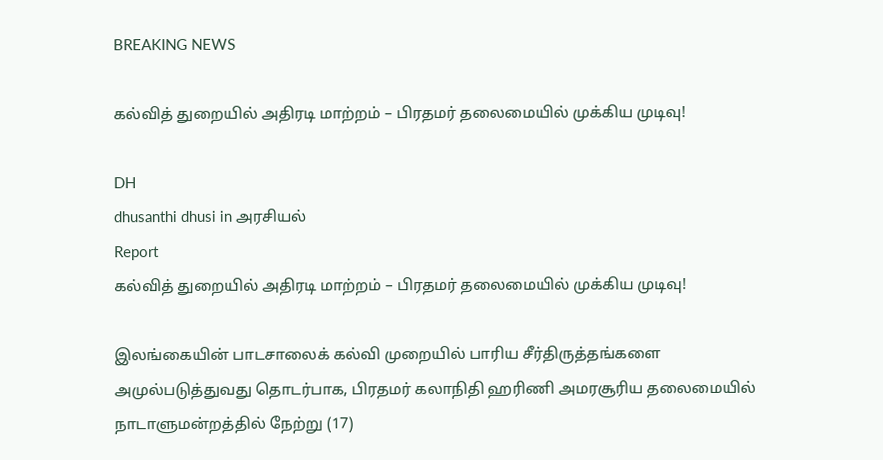BREAKING NEWS

கல்வித் துறையில் அதிரடி மாற்றம் – பிரதமர் தலைமையில் முக்கிய முடிவு!

DH
dhusanthi dhusi in அரசியல்
Report
கல்வித் துறையில் அதிரடி மாற்றம் – பிரதமர் தலைமையில் முக்கிய முடிவு!

இலங்கையின் பாடசாலைக் கல்வி முறையில் பாரிய சீர்திருத்தங்களை அமுல்படுத்துவது தொடர்பாக, பிரதமர் கலாநிதி ஹரிணி அமரசூரிய தலைமையில் நாடாளுமன்றத்தில் நேற்று (17)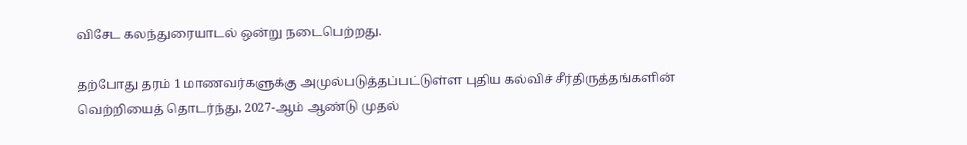விசேட கலந்துரையாடல் ஒன்று நடைபெற்றது.

தற்போது தரம் 1 மாணவர்களுக்கு அமுல்படுத்தப்பட்டுள்ள புதிய கல்விச் சீர்திருத்தங்களின் வெற்றியைத் தொடர்ந்து, 2027-ஆம் ஆண்டு முதல்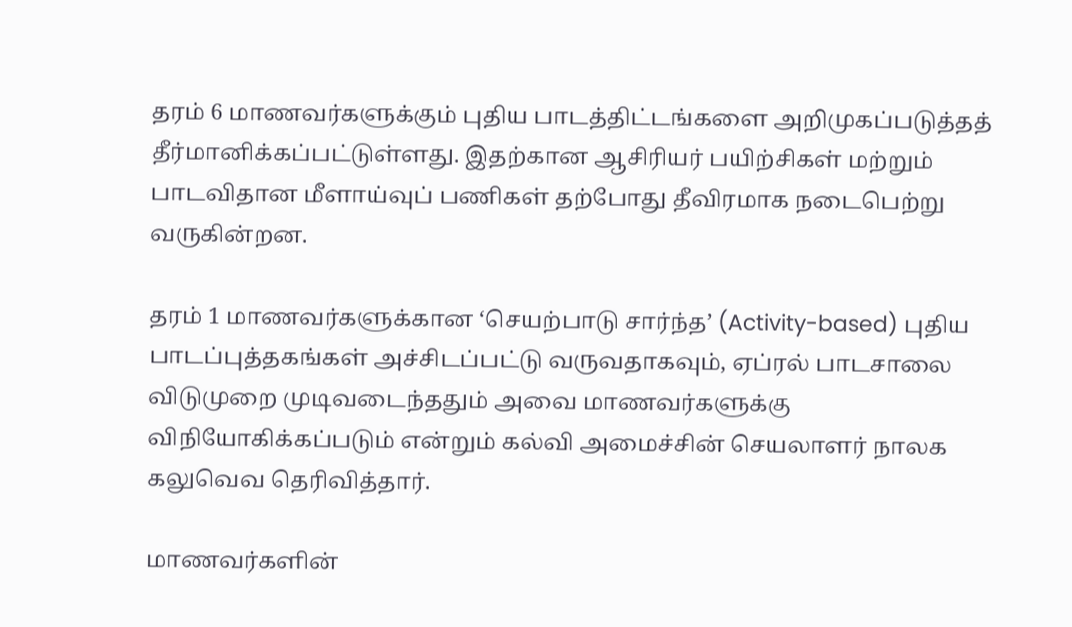தரம் 6 மாணவர்களுக்கும் புதிய பாடத்திட்டங்களை அறிமுகப்படுத்தத் தீர்மானிக்கப்பட்டுள்ளது. இதற்கான ஆசிரியர் பயிற்சிகள் மற்றும் பாடவிதான மீளாய்வுப் பணிகள் தற்போது தீவிரமாக நடைபெற்று வருகின்றன.

தரம் 1 மாணவர்களுக்கான ‘செயற்பாடு சார்ந்த’ (Activity-based) புதிய பாடப்புத்தகங்கள் அச்சிடப்பட்டு வருவதாகவும், ஏப்ரல் பாடசாலை விடுமுறை முடிவடைந்ததும் அவை மாணவர்களுக்கு விநியோகிக்கப்படும் என்றும் கல்வி அமைச்சின் செயலாளர் நாலக கலுவெவ தெரிவித்தார்.

மாணவர்களின்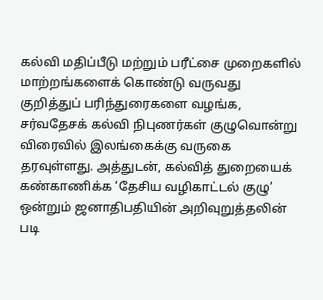கல்வி மதிப்பீடு மற்றும் பரீட்சை முறைகளில் மாற்றங்களைக் கொண்டு வருவது குறித்துப் பரிந்துரைகளை வழங்க, சர்வதேசக் கல்வி நிபுணர்கள் குழுவொன்று விரைவில் இலங்கைக்கு வருகை தரவுள்ளது. அத்துடன், கல்வித் துறையைக் கண்காணிக்க ‘தேசிய வழிகாட்டல் குழு’ ஒன்றும் ஜனாதிபதியின் அறிவுறுத்தலின் படி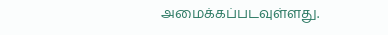அமைக்கப்படவுள்ளது.